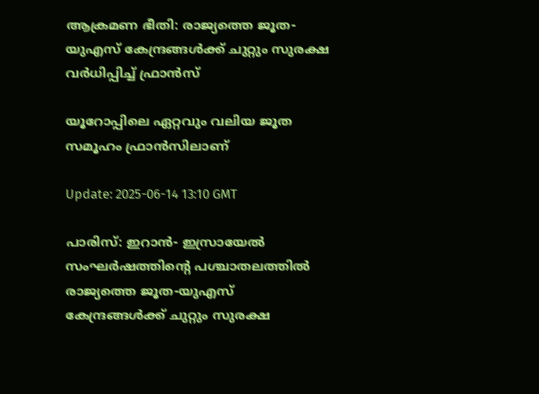ആക്രമണ ഭീതി: രാജ്യത്തെ ജൂത-യുഎസ് കേന്ദ്രങ്ങൾക്ക് ചുറ്റും സുരക്ഷ വർധിപ്പിച്ച് ഫ്രാൻസ്‌

യൂറോപ്പിലെ ഏറ്റവും വലിയ ജൂത സമൂഹം ഫ്രാൻസിലാണ്

Update: 2025-06-14 13:10 GMT

പാരിസ്: ഇറാന്‍- ഇസ്രായേല്‍ സംഘര്‍ഷത്തിന്റെ പശ്ചാതലത്തില്‍ രാജ്യത്തെ ജൂത-യുഎസ് കേന്ദ്രങ്ങള്‍ക്ക് ചുറ്റും സുരക്ഷ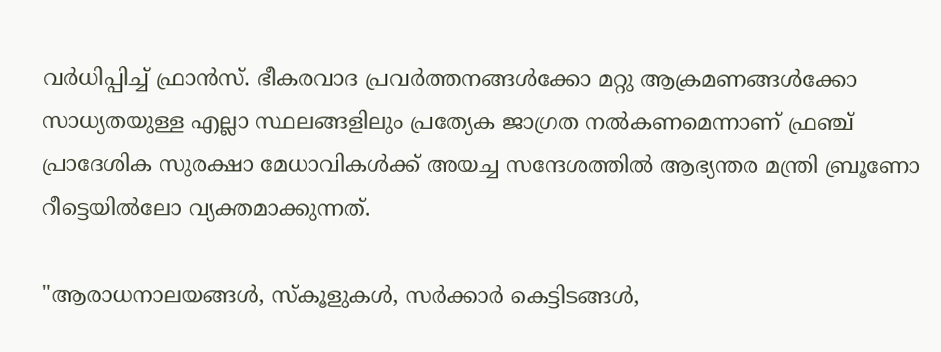വര്‍ധിപ്പിച്ച് ഫ്രാന്‍സ്. ഭീകരവാദ പ്രവർത്തനങ്ങള്‍ക്കോ മറ്റു ആക്രമണങ്ങള്‍ക്കോ സാധ്യതയുള്ള എല്ലാ സ്ഥലങ്ങളിലും പ്രത്യേക ജാഗ്രത നൽകണമെന്നാണ് ഫ്രഞ്ച് പ്രാദേശിക സുരക്ഷാ മേധാവികൾക്ക് അയച്ച സന്ദേശത്തിൽ ആഭ്യന്തര മന്ത്രി ബ്രൂണോ റീട്ടെയിൽലോ വ്യക്തമാക്കുന്നത്.

"ആരാധനാലയങ്ങൾ, സ്കൂളുകൾ, സര്‍ക്കാര്‍ കെട്ടിടങ്ങൾ,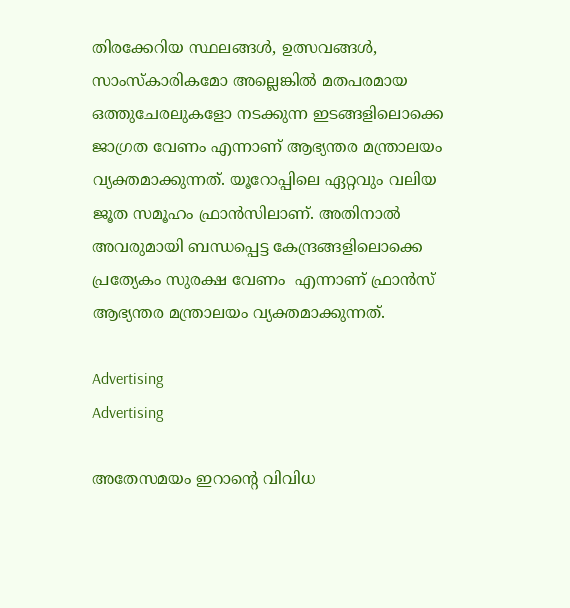തിരക്കേറിയ സ്ഥലങ്ങൾ, ഉത്സവങ്ങൾ, സാംസ്കാരികമോ അല്ലെങ്കിൽ മതപരമായ ഒത്തുചേരലുകളോ നടക്കുന്ന ഇടങ്ങളിലൊക്കെ ജാഗ്രത വേണം എന്നാണ് ആഭ്യന്തര മന്ത്രാലയം വ്യക്തമാക്കുന്നത്. യൂറോപ്പിലെ ഏറ്റവും വലിയ ജൂത സമൂഹം ഫ്രാൻസിലാണ്. അതിനാല്‍ അവരുമായി ബന്ധപ്പെട്ട കേന്ദ്രങ്ങളിലൊക്കെ പ്രത്യേകം സുരക്ഷ വേണം  എന്നാണ് ഫ്രാന്‍സ് ആഭ്യന്തര മന്ത്രാലയം വ്യക്തമാക്കുന്നത്.

Advertising
Advertising

അതേസമയം ഇറാന്റെ വിവിധ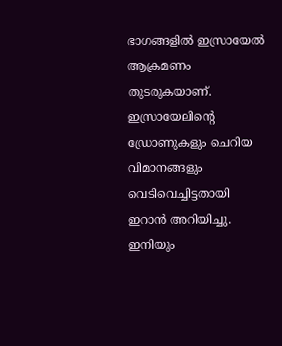ഭാഗങ്ങളിൽ ഇസ്രായേൽ ആക്രമണം തുടരുകയാണ്. ഇസ്രായേലിന്റെ ഡ്രോണുകളും ചെറിയ വിമാനങ്ങളും വെടിവെച്ചിട്ടതായി ഇറാൻ അറിയിച്ചു. ഇനിയും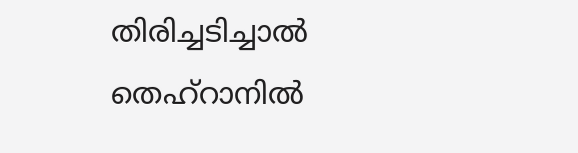തിരിച്ചടിച്ചാൽ തെഹ്റാനിൽ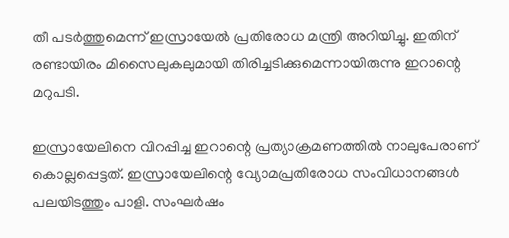തീ പടർത്തുമെന്ന് ഇസ്രായേൽ പ്രതിരോധ മന്ത്രി അറിയിച്ചു. ഇതിന് രണ്ടായിരം മിസൈലുകലുമായി തിരിച്ചടിക്കുമെന്നായിരുന്നു ഇറാന്റെ മറുപടി.

ഇസ്രായേലിനെ വിറപ്പിച്ച ഇറാന്റെ പ്രത്യാക്രമണത്തിൽ നാലുപേരാണ് കൊല്ലപ്പെട്ടത്. ഇസ്രായേലിന്റെ വ്യോമപ്രതിരോധ സംവിധാനങ്ങൾ പലയിടത്തും പാളി. സംഘര്‍ഷം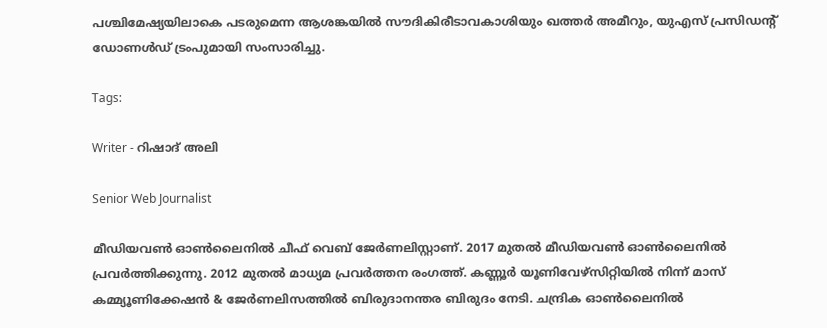പശ്ചിമേഷ്യയിലാകെ പടരുമെന്ന ആശങ്കയിൽ സൗദികിരീടാവകാശിയും ഖത്തർ അമീറും, യുഎസ് പ്രസിഡന്റ് ഡോണൾഡ് ട്രംപുമായി സംസാരിച്ചു.

Tags:

Writer - റിഷാദ് അലി

Senior Web Journalist

മീഡിയവൺ ഓൺലൈനിൽ ചീഫ് വെബ് ജേർണലിസ്റ്റാണ്. 2017 മുതൽ മീഡിയവൺ ഓൺലൈനിൽ പ്രവർത്തിക്കുന്നു. 2012 മുതൽ മാധ്യമ പ്രവർത്തന രംഗത്ത്. കണ്ണൂര്‍ യൂണിവേഴ്‌സിറ്റിയിൽ നിന്ന് മാസ് കമ്മ്യൂണിക്കേഷന്‍ & ജേര്‍ണലിസത്തില്‍ ബിരുദാനന്തര ബിരുദം നേടി. ചന്ദ്രിക ഓണ്‍ലൈനില്‍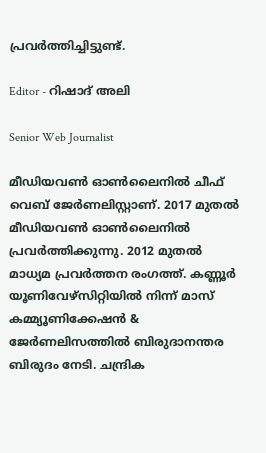പ്രവര്‍ത്തിച്ചിട്ടുണ്ട്.

Editor - റിഷാദ് അലി

Senior Web Journalist

മീഡിയവൺ ഓൺലൈനിൽ ചീഫ് വെബ് ജേർണലിസ്റ്റാണ്. 2017 മുതൽ മീഡിയവൺ ഓൺലൈനിൽ പ്രവർത്തിക്കുന്നു. 2012 മുതൽ മാധ്യമ പ്രവർത്തന രംഗത്ത്. കണ്ണൂര്‍ യൂണിവേഴ്‌സിറ്റിയിൽ നിന്ന് മാസ് കമ്മ്യൂണിക്കേഷന്‍ & ജേര്‍ണലിസത്തില്‍ ബിരുദാനന്തര ബിരുദം നേടി. ചന്ദ്രിക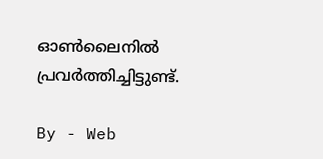ഓണ്‍ലൈനില്‍ പ്രവര്‍ത്തിച്ചിട്ടുണ്ട്.

By - Web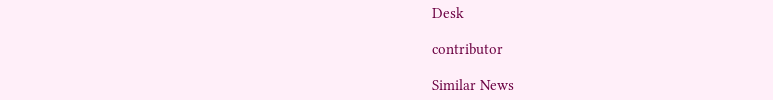Desk

contributor

Similar News